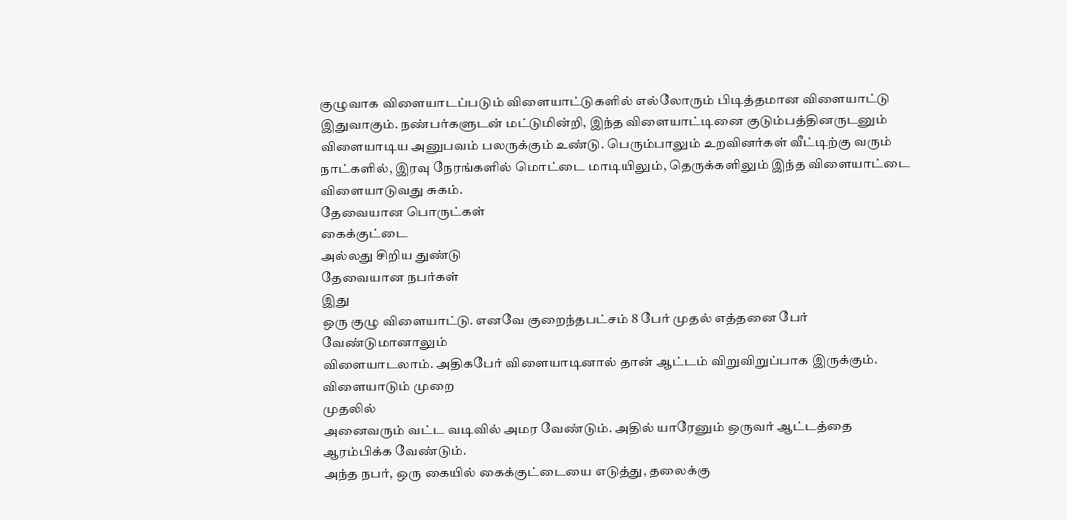குழுவாக விளையாடப்படும் விளையாட்டுகளில் எல்லோரும் பிடித்தமான விளையாட்டு இதுவாகும். நண்பர்களுடன் மட்டுமின்றி, இந்த விளையாட்டினை குடும்பத்தினருடனும் விளையாடிய அனுபவம் பலருக்கும் உண்டு. பெரும்பாலும் உறவினர்கள் வீட்டிற்கு வரும் நாட்களில், இரவு நேரங்களில் மொட்டை மாடியிலும், தெருக்களிலும் இந்த விளையாட்டை விளையாடுவது சுகம்.
தேவையான பொருட்கள்
கைக்குட்டை
அல்லது சிறிய துண்டு
தேவையான நபர்கள்
இது
ஒரு குழு விளையாட்டு. எனவே குறைந்தபட்சம் 8 பேர் முதல் எத்தனை பேர் வேண்டுமானாலும்
விளையாடலாம். அதிகபேர் விளையாடினால் தான் ஆட்டம் விறுவிறுப்பாக இருக்கும்.
விளையாடும் முறை
முதலில்
அனைவரும் வட்ட வடிவில் அமர வேண்டும். அதில் யாரேனும் ஒருவர் ஆட்டத்தை ஆரம்பிக்க வேண்டும்.
அந்த நபர், ஒரு கையில் கைக்குட்டையை எடுத்து, தலைக்கு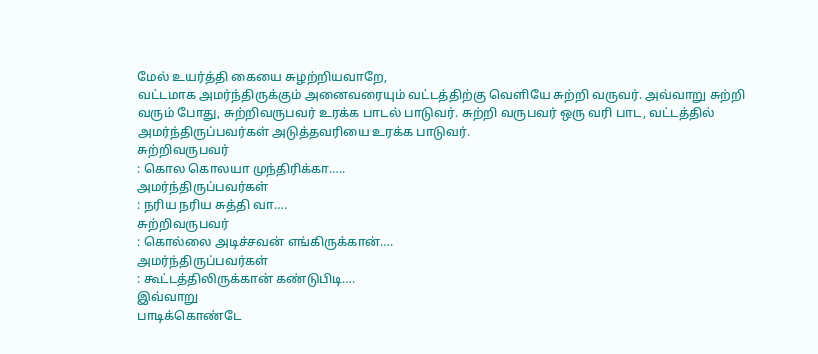மேல் உயர்த்தி கையை சுழற்றியவாறே,
வட்டமாக அமர்ந்திருக்கும் அனைவரையும் வட்டத்திற்கு வெளியே சுற்றி வருவர். அவ்வாறு சுற்றி
வரும் போது, சுற்றிவருபவர் உரக்க பாடல் பாடுவர். சுற்றி வருபவர் ஒரு வரி பாட, வட்டத்தில்
அமர்ந்திருப்பவர்கள் அடுத்தவரியை உரக்க பாடுவர்.
சுற்றிவருபவர்
: கொல கொலயா முந்திரிக்கா…..
அமர்ந்திருப்பவர்கள்
: நரிய நரிய சுத்தி வா….
சுற்றிவருபவர்
: கொல்லை அடிச்சவன் எங்கிருக்கான்….
அமர்ந்திருப்பவர்கள்
: கூட்டத்திலிருக்கான் கண்டுபிடி….
இவ்வாறு
பாடிக்கொண்டே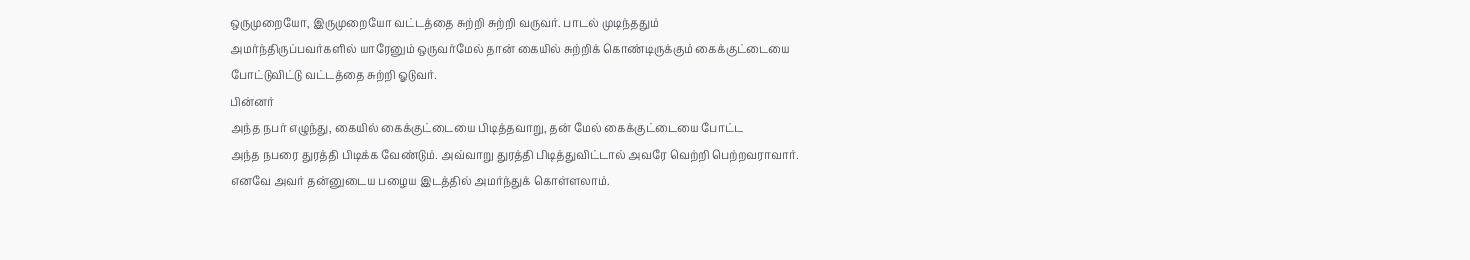ஒருமுறையோ, இருமுறையோ வட்டத்தை சுற்றி சுற்றி வருவர். பாடல் முடிந்ததும்
அமர்ந்திருப்பவர்களில் யாரேனும் ஒருவர்மேல் தான் கையில் சுற்றிக் கொண்டிருக்கும் கைக்குட்டையை
போட்டுவிட்டு வட்டத்தை சுற்றி ஓடுவர்.
பின்னர்
அந்த நபர் எழுந்து, கையில் கைக்குட்டையை பிடித்தவாறு, தன் மேல் கைக்குட்டையை போட்ட
அந்த நபரை துரத்தி பிடிக்க வேண்டும். அவ்வாறு துரத்தி பிடித்துவிட்டால் அவரே வெற்றி பெற்றவராவார். எனவே அவர் தன்னுடைய பழைய இடத்தில் அமர்ந்துக் கொள்ளலாம்.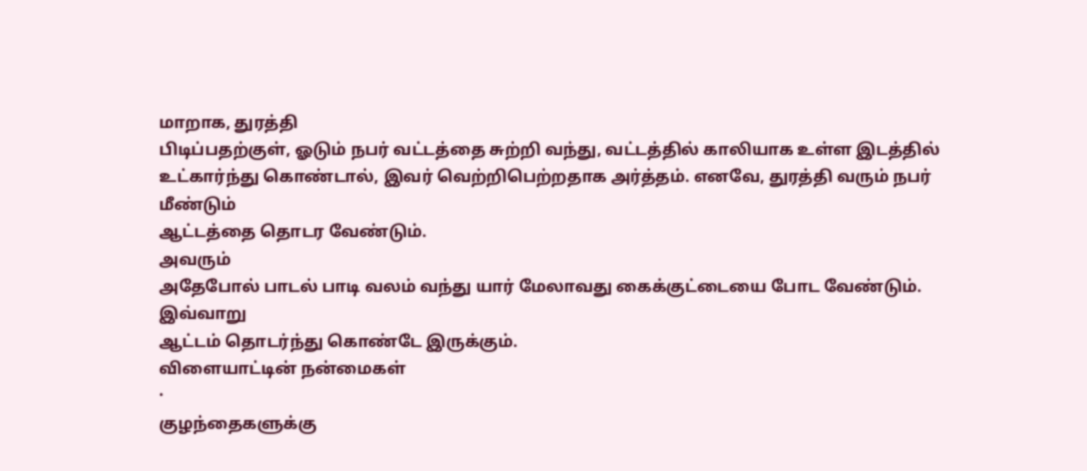மாறாக, துரத்தி
பிடிப்பதற்குள், ஓடும் நபர் வட்டத்தை சுற்றி வந்து, வட்டத்தில் காலியாக உள்ள இடத்தில்
உட்கார்ந்து கொண்டால், இவர் வெற்றிபெற்றதாக அர்த்தம். எனவே, துரத்தி வரும் நபர் மீண்டும்
ஆட்டத்தை தொடர வேண்டும்.
அவரும்
அதேபோல் பாடல் பாடி வலம் வந்து யார் மேலாவது கைக்குட்டையை போட வேண்டும். இவ்வாறு
ஆட்டம் தொடர்ந்து கொண்டே இருக்கும்.
விளையாட்டின் நன்மைகள்
·
குழந்தைகளுக்கு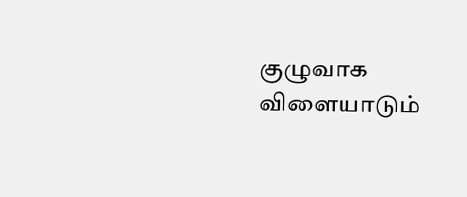குழுவாக விளையாடும்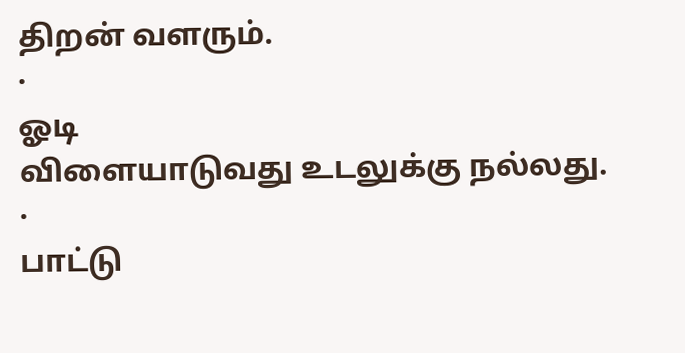திறன் வளரும்.
·
ஓடி
விளையாடுவது உடலுக்கு நல்லது.
·
பாட்டு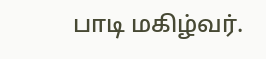பாடி மகிழ்வர்.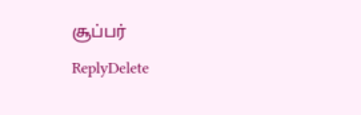சூப்பர்
ReplyDelete